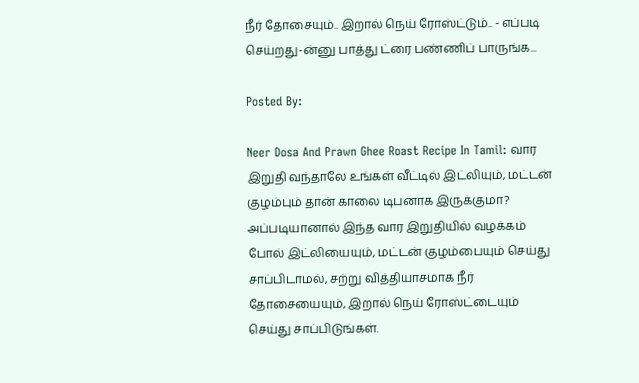நீர் தோசையும்.. இறால் நெய் ரோஸ்ட்டும்.. - எப்படி செய்றது-ன்னு பாத்து ட்ரை பண்ணிப் பாருங்க...

Posted By:

Neer Dosa And Prawn Ghee Roast Recipe In Tamil: வார இறுதி வந்தாலே உங்கள் வீட்டில் இட்லியும், மட்டன் குழம்பும் தான் காலை டிபனாக இருக்குமா? அப்படியானால் இந்த வார இறுதியில் வழக்கம் போல் இட்லியையும், மட்டன் குழம்பையும் செய்து சாப்பிடாமல், சற்று வித்தியாசமாக நீர் தோசையையும், இறால் நெய் ரோஸ்ட்டையும் செய்து சாப்பிடுங்கள்.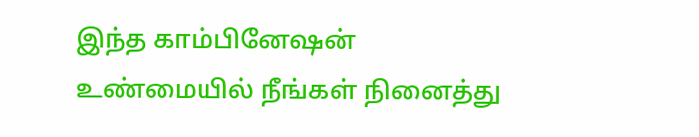இந்த காம்பினேஷன் உண்மையில் நீங்கள் நினைத்து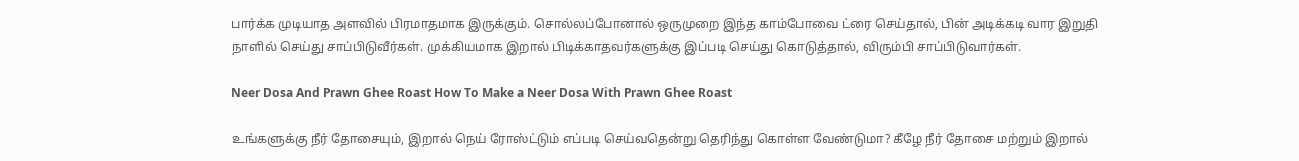பார்க்க முடியாத அளவில் பிரமாதமாக இருக்கும். சொல்லப்போனால் ஒருமுறை இந்த காம்போவை ட்ரை செய்தால், பின் அடிக்கடி வார இறுதி நாளில் செய்து சாப்பிடுவீர்கள். முக்கியமாக இறால் பிடிக்காதவர்களுக்கு இப்படி செய்து கொடுத்தால், விரும்பி சாப்பிடுவார்கள்.

Neer Dosa And Prawn Ghee Roast How To Make a Neer Dosa With Prawn Ghee Roast

உங்களுக்கு நீர் தோசையும், இறால் நெய் ரோஸ்ட்டும் எப்படி செய்வதென்று தெரிந்து கொள்ள வேண்டுமா? கீழே நீர் தோசை மற்றும் இறால்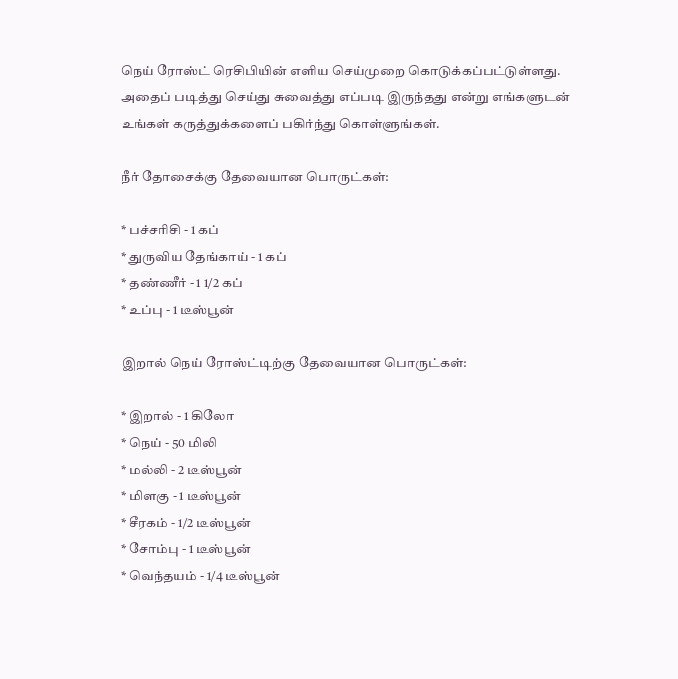நெய் ரோஸ்ட் ரெசிபியின் எளிய செய்முறை கொடுக்கப்பட்டுள்ளது. அதைப் படித்து செய்து சுவைத்து எப்படி இருந்தது என்று எங்களுடன் உங்கள் கருத்துக்களைப் பகிர்ந்து கொள்ளுங்கள்.

நீர் தோசைக்கு தேவையான பொருட்கள்:

* பச்சரிசி - 1 கப்
* துருவிய தேங்காய் - 1 கப்
* தண்ணீர் - 1 1/2 கப்
* உப்பு - 1 டீஸ்பூன்

இறால் நெய் ரோஸ்ட்டிற்கு தேவையான பொருட்கள்:

* இறால் - 1 கிலோ
* நெய் - 50 மிலி
* மல்லி - 2 டீஸ்பூன்
* மிளகு - 1 டீஸ்பூன்
* சீரகம் - 1/2 டீஸ்பூன்
* சோம்பு - 1 டீஸ்பூன்
* வெந்தயம் - 1/4 டீஸ்பூன்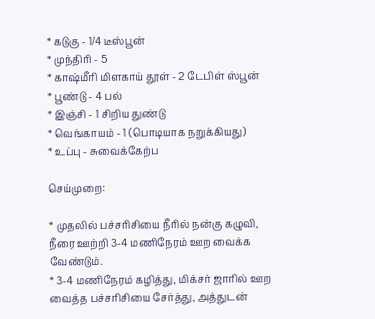* கடுகு - 1/4 டீஸ்பூன்
* முந்திரி - 5
* காஷ்மீரி மிளகாய் தூள் - 2 டேபிள் ஸ்பூன்
* பூண்டு - 4 பல்
* இஞ்சி - 1 சிறிய துண்டு
* வெங்காயம் - 1 (பொடியாக நறுக்கியது)
* உப்பு - சுவைக்கேற்ப

செய்முறை:

* முதலில் பச்சரிசியை நீரில் நன்கு கழுவி, நீரை ஊற்றி 3-4 மணிநேரம் ஊற வைக்க வேண்டும்.
* 3-4 மணிநேரம் கழித்து, மிக்சர் ஜாரில் ஊற வைத்த பச்சரிசியை சேர்த்து, அத்துடன்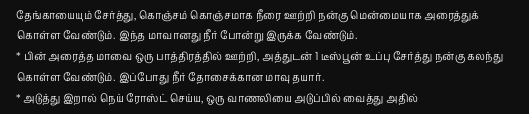தேங்காயையும் சேர்த்து, கொஞ்சம் கொஞ்சமாக நீரை ஊற்றி நன்கு மென்மையாக அரைத்துக் கொள்ள வேண்டும். இந்த மாவானது நீர் போன்று இருக்க வேண்டும்.
* பின் அரைத்த மாவை ஒரு பாத்திரத்தில் ஊற்றி, அத்துடன் 1 டீஸ்பூன் உப்பு சேர்த்து நன்கு கலந்து கொள்ள வேண்டும். இப்போது நீர் தோசைக்கான மாவு தயார்.
* அடுத்து இறால் நெய் ரோஸ்ட் செய்ய, ஒரு வாணலியை அடுப்பில் வைத்து அதில்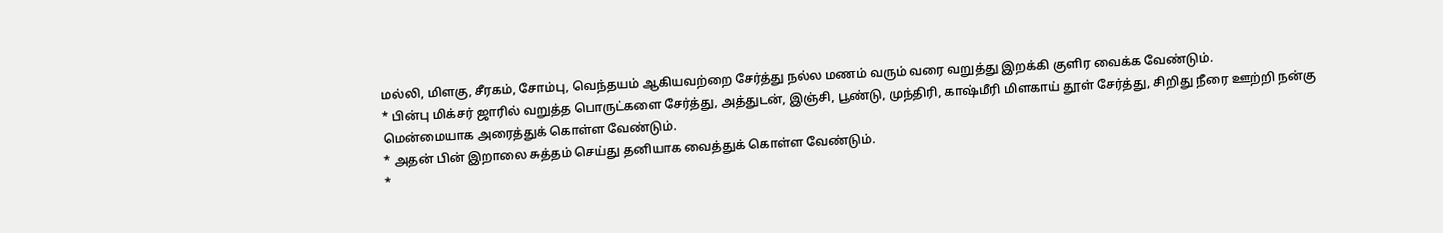மல்லி, மிளகு, சீரகம், சோம்பு, வெந்தயம் ஆகியவற்றை சேர்த்து நல்ல மணம் வரும் வரை வறுத்து இறக்கி குளிர வைக்க வேண்டும்.
* பின்பு மிக்சர் ஜாரில் வறுத்த பொருட்களை சேர்த்து, அத்துடன், இஞ்சி, பூண்டு, முந்திரி, காஷ்மீரி மிளகாய் தூள் சேர்த்து, சிறிது நீரை ஊற்றி நன்கு மென்மையாக அரைத்துக் கொள்ள வேண்டும்.
* அதன் பின் இறாலை சுத்தம் செய்து தனியாக வைத்துக் கொள்ள வேண்டும்.
*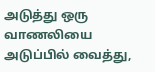அடுத்து ஒரு வாணலியை அடுப்பில் வைத்து,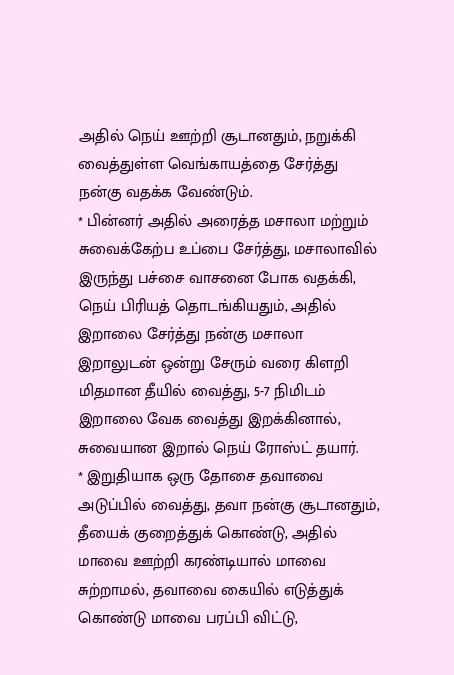அதில் நெய் ஊற்றி சூடானதும், நறுக்கி வைத்துள்ள வெங்காயத்தை சேர்த்து நன்கு வதக்க வேண்டும்.
* பின்னர் அதில் அரைத்த மசாலா மற்றும் சுவைக்கேற்ப உப்பை சேர்த்து, மசாலாவில் இருந்து பச்சை வாசனை போக வதக்கி, நெய் பிரியத் தொடங்கியதும், அதில் இறாலை சேர்த்து நன்கு மசாலா இறாலுடன் ஒன்று சேரும் வரை கிளறி மிதமான தீயில் வைத்து, 5-7 நிமிடம் இறாலை வேக வைத்து இறக்கினால், சுவையான இறால் நெய் ரோஸ்ட் தயார்.
* இறுதியாக ஒரு தோசை தவாவை அடுப்பில் வைத்து, தவா நன்கு சூடானதும், தீயைக் குறைத்துக் கொண்டு, அதில் மாவை ஊற்றி கரண்டியால் மாவை சுற்றாமல், தவாவை கையில் எடுத்துக் கொண்டு மாவை பரப்பி விட்டு,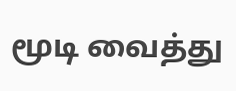மூடி வைத்து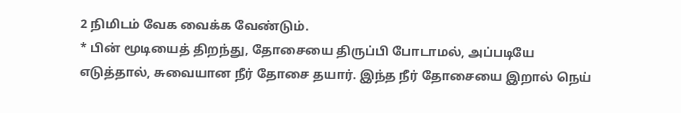2 நிமிடம் வேக வைக்க வேண்டும்.
* பின் மூடியைத் திறந்து, தோசையை திருப்பி போடாமல், அப்படியே எடுத்தால், சுவையான நீர் தோசை தயார். இந்த நீர் தோசையை இறால் நெய்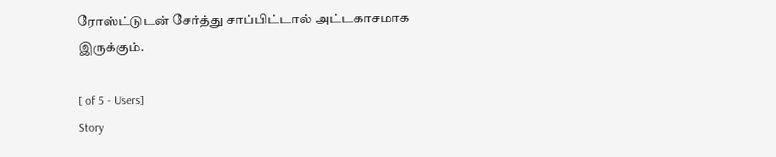ரோஸ்ட்டுடன் சேர்த்து சாப்பிட்டால் அட்டகாசமாக இருக்கும்.

[ of 5 - Users]
Story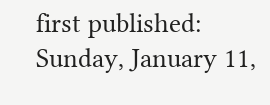first published: Sunday, January 11,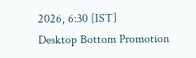2026, 6:30 [IST]
Desktop Bottom Promotion